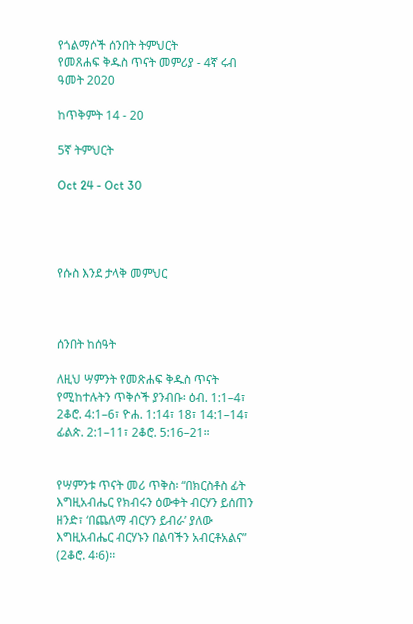የጎልማሶች ሰንበት ትምህርት
የመጸሐፍ ቅዱስ ጥናት መምሪያ - 4ኛ ሩብ ዓመት 2020

ከጥቅምት 14 - 20

5ኛ ትምህርት

Oct 24 - Oct 30




የሱስ እንደ ታላቅ መምህር



ሰንበት ከሰዓት

ለዚህ ሣምንት የመጽሐፍ ቅዱስ ጥናት የሚከተሉትን ጥቅሶች ያንብቡ፡ ዕብ. 1:1–4፣ 2ቆሮ. 4:1–6፣ ዮሐ. 1:14፣ 18፣ 14:1–14፣ ፊልጵ. 2:1–11፣ 2ቆሮ. 5:16–21።


የሣምንቱ ጥናት መሪ ጥቅስ፡ “በክርስቶስ ፊት እግዚአብሔር የክብሩን ዕውቀት ብርሃን ይሰጠን ዘንድ፣ ‘በጨለማ ብርሃን ይብራ’ ያለው እግዚአብሔር ብርሃኑን በልባችን አብርቶአልና” (2ቆሮ. 4፡6)፡፡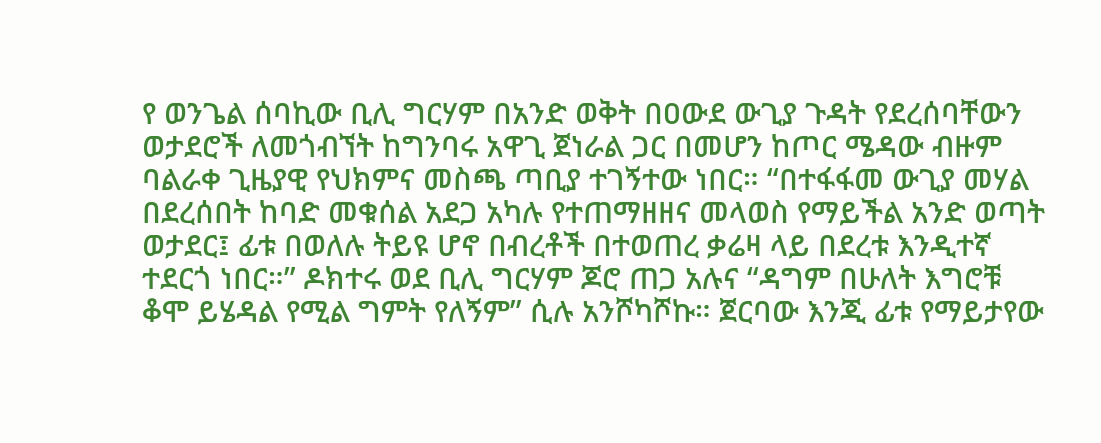የ ወንጌል ሰባኪው ቢሊ ግርሃም በአንድ ወቅት በዐውደ ውጊያ ጉዳት የደረሰባቸውን ወታደሮች ለመጎብኘት ከግንባሩ አዋጊ ጀነራል ጋር በመሆን ከጦር ሜዳው ብዙም ባልራቀ ጊዜያዊ የህክምና መስጫ ጣቢያ ተገኝተው ነበር። “በተፋፋመ ውጊያ መሃል በደረሰበት ከባድ መቁሰል አደጋ አካሉ የተጠማዘዘና መላወስ የማይችል አንድ ወጣት ወታደር፤ ፊቱ በወለሉ ትይዩ ሆኖ በብረቶች በተወጠረ ቃሬዛ ላይ በደረቱ እንዲተኛ ተደርጎ ነበር።” ዶክተሩ ወደ ቢሊ ግርሃም ጆሮ ጠጋ አሉና “ዳግም በሁለት እግሮቹ ቆሞ ይሄዳል የሚል ግምት የለኝም” ሲሉ አንሾካሾኩ። ጀርባው እንጂ ፊቱ የማይታየው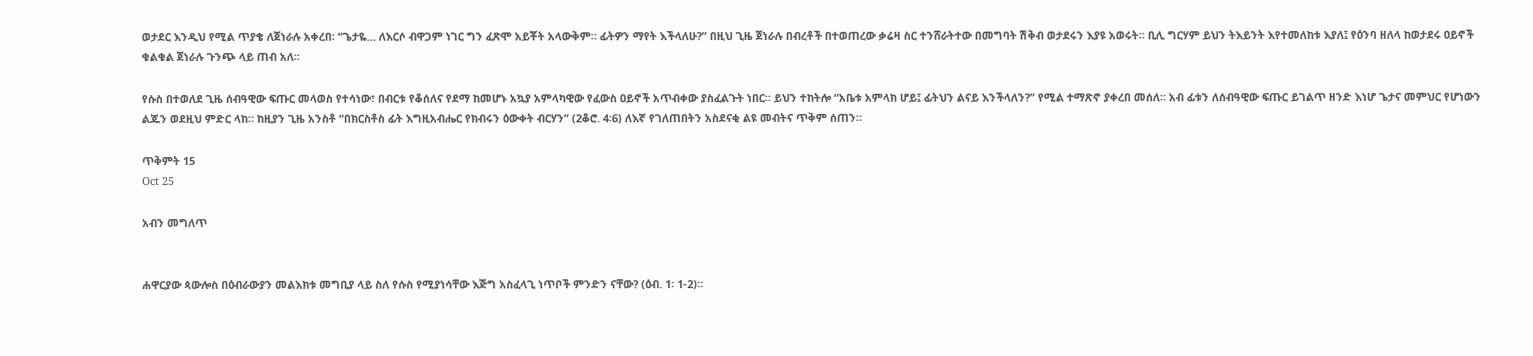ወታደር እንዲህ የሚል ጥያቄ ለጀነራሉ አቀረበ፡ “ጌታዬ… ለእርሶ ብዋጋም ነገር ግን ፈጽሞ አይቾት አላውቅም። ፊትዎን ማየት እችላለሁ?” በዚህ ጊዜ ጀነራሉ በብረቶች በተወጠረው ቃሬዛ ስር ተንሸራትተው በመግባት ሽቅብ ወታደሩን እያዩ አወሩት። ቢሊ ግርሃም ይህን ትእይንት እየተመለከቱ እያለ፤ የዕንባ ዘለላ ከወታደሩ ዐይኖች ቁልቁል ጀነራሉ ጉንጭ ላይ ጠብ አለ።

የሱስ በተወለደ ጊዜ ሰብዓዊው ፍጡር መላወስ የተሳነው፣ በብርቱ የቆሰለና የደማ ከመሆኑ አኳያ አምላካዊው የፈውስ ዐይኖች አጥብቀው ያስፈልጉት ነበር። ይህን ተከትሎ “አቤቱ አምላክ ሆይ፤ ፊትህን ልናይ እንችላለን?” የሚል ተማጽኖ ያቀረበ መሰለ። አብ ፊቱን ለሰብዓዊው ፍጡር ይገልጥ ዘንድ እነሆ ጌታና መምህር የሆነውን ልጁን ወደዚህ ምድር ላከ። ከዚያን ጊዜ አንስቶ “በክርስቶስ ፊት እግዚአብሔር የክብሩን ዕውቀት ብርሃን” (2ቆሮ. 4፡6) ለእኛ የገለጠበትን አስደናቂ ልዩ መብትና ጥቅም ሰጠን።

ጥቅምት 15
Oct 25

አብን መግለጥ


ሐዋርያው ጳውሎስ በዕብራውያን መልእክቱ መግቢያ ላይ ስለ የሱስ የሚያነሳቸው እጅግ አስፈላጊ ነጥቦች ምንድን ናቸው? (ዕብ. 1፡ 1-2)።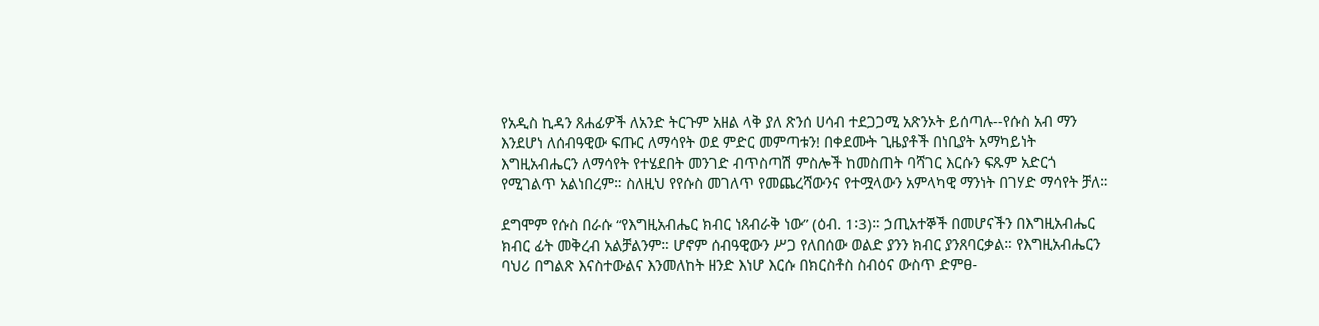የአዲስ ኪዳን ጸሐፊዎች ለአንድ ትርጉም አዘል ላቅ ያለ ጽንሰ ሀሳብ ተደጋጋሚ አጽንኦት ይሰጣሉ--የሱስ አብ ማን እንደሆነ ለሰብዓዊው ፍጡር ለማሳየት ወደ ምድር መምጣቱን! በቀደሙት ጊዜያቶች በነቢያት አማካይነት እግዚአብሔርን ለማሳየት የተሄደበት መንገድ ብጥስጣሽ ምስሎች ከመስጠት ባሻገር እርሱን ፍጹም አድርጎ የሚገልጥ አልነበረም። ስለዚህ የየሱስ መገለጥ የመጨረሻውንና የተሟላውን አምላካዊ ማንነት በገሃድ ማሳየት ቻለ።

ደግሞም የሱስ በራሱ “የእግዚአብሔር ክብር ነጸብራቅ ነው” (ዕብ. 1፡3)። ኃጢአተኞች በመሆናችን በእግዚአብሔር ክብር ፊት መቅረብ አልቻልንም። ሆኖም ሰብዓዊውን ሥጋ የለበሰው ወልድ ያንን ክብር ያንጸባርቃል። የእግዚአብሔርን ባህሪ በግልጽ እናስተውልና እንመለከት ዘንድ እነሆ እርሱ በክርስቶስ ስብዕና ውስጥ ድምፀ-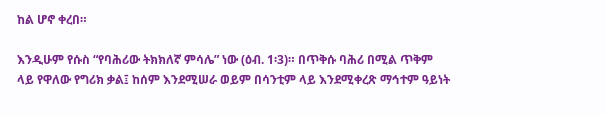ከል ሆኖ ቀረበ።

እንዲሁም የሱስ “የባሕሪው ትክክለኛ ምሳሌ” ነው (ዕብ. 1፡3)። በጥቅሱ ባሕሪ በሚል ጥቅም ላይ የዋለው የግሪክ ቃል፤ ከሰም እንደሚሠራ ወይም በሳንቲም ላይ እንደሚቀረጽ ማኅተም ዓይነት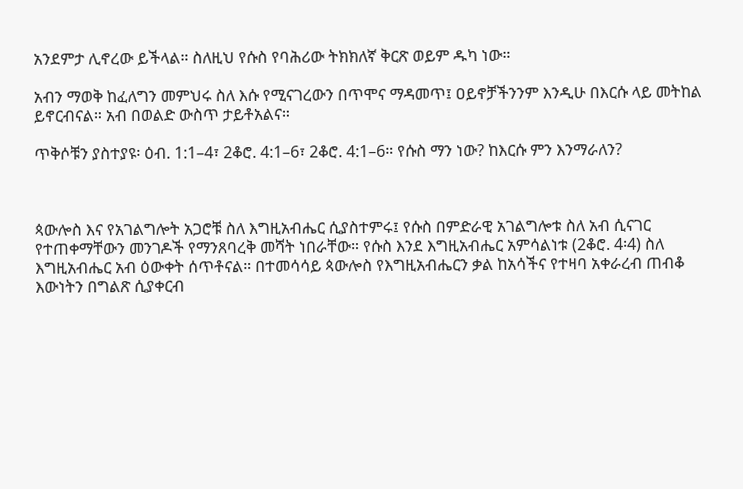አንደምታ ሊኖረው ይችላል። ስለዚህ የሱስ የባሕሪው ትክክለኛ ቅርጽ ወይም ዱካ ነው።

አብን ማወቅ ከፈለግን መምህሩ ስለ እሱ የሚናገረውን በጥሞና ማዳመጥ፤ ዐይኖቻችንንም እንዲሁ በእርሱ ላይ መትከል ይኖርብናል። አብ በወልድ ውስጥ ታይቶአልና።

ጥቅሶቹን ያስተያዩ፡ ዕብ. 1:1–4፣ 2ቆሮ. 4:1–6፣ 2ቆሮ. 4:1–6። የሱስ ማን ነው? ከእርሱ ምን እንማራለን?



ጳውሎስ እና የአገልግሎት አጋሮቹ ስለ እግዚአብሔር ሲያስተምሩ፤ የሱስ በምድራዊ አገልግሎቱ ስለ አብ ሲናገር የተጠቀማቸውን መንገዶች የማንጸባረቅ መሻት ነበራቸው። የሱስ እንደ እግዚአብሔር አምሳልነቱ (2ቆሮ. 4፡4) ስለ እግዚአብሔር አብ ዕውቀት ሰጥቶናል። በተመሳሳይ ጳውሎስ የእግዚአብሔርን ቃል ከአሳችና የተዛባ አቀራረብ ጠብቆ እውነትን በግልጽ ሲያቀርብ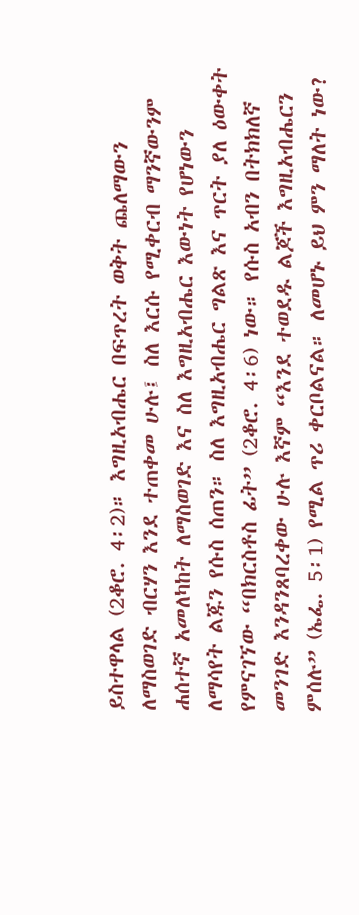ይስተዋላል (2ቆሮ. 4፡2)። እግዚአብሔር በፍጥረት ወቅት ጨለማውን ለማስወገድ ብርሃን እንደ ተጠቀመ ሁሉ፤ ስለ እርሱ የሚቀርብ ማንኛውንም ሐሰተኛ አመለካከት ለማስወገድ እና ስለ እግዚአብሔር እውነት የሆነውን ለማሳየት ልጁን የሱስ ሰጠን። ስለ እግዚአብሔር ግልጽ እና ጥርት ያለ ዕውቀት የምናገኘው “በክርስቶስ ፊት” (2ቆሮ. 4፡6) ነው። የሱስ አብን በትክክለኛ መንገድ እንዳንጸባረቀው ሁሉ እኛም “እንደ ተወደዱ ልጆች እግዚአብሔርን ምሰሉ” (ኤፌ. 5፡1) የሚል ጥሪ ቀርቦልናል። ለመሆኑ ይህ ምን ማለት ነው?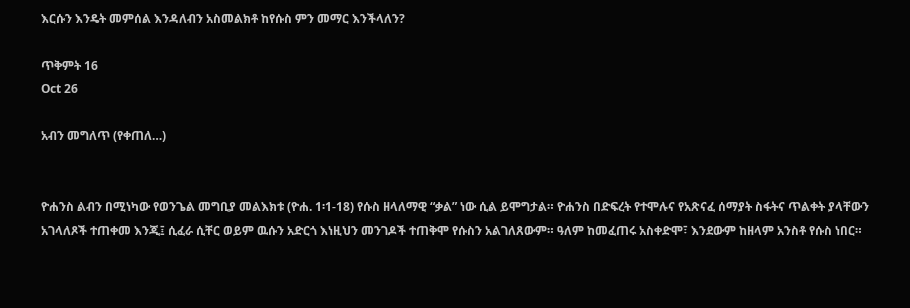እርሱን እንዴት መምሰል እንዳለብን አስመልክቶ ከየሱስ ምን መማር እንችላለን?

ጥቅምት 16
Oct 26

አብን መግለጥ (የቀጠለ…)


ዮሐንስ ልብን በሚነካው የወንጌል መግቢያ መልእክቱ (ዮሐ. 1፡1-18) የሱስ ዘላለማዊ “ቃል” ነው ሲል ይሞግታል። ዮሐንስ በድፍረት የተሞሉና የአጽናፈ ሰማያት ስፋትና ጥልቀት ያላቸውን አገላለጾች ተጠቀመ እንጂ፤ ሲፈራ ሲቸር ወይም ዉሱን አድርጎ እነዚህን መንገዶች ተጠቅሞ የሱስን አልገለጸውም። ዓለም ከመፈጠሩ አስቀድሞ፣ እንደውም ከዘላም አንስቶ የሱስ ነበር።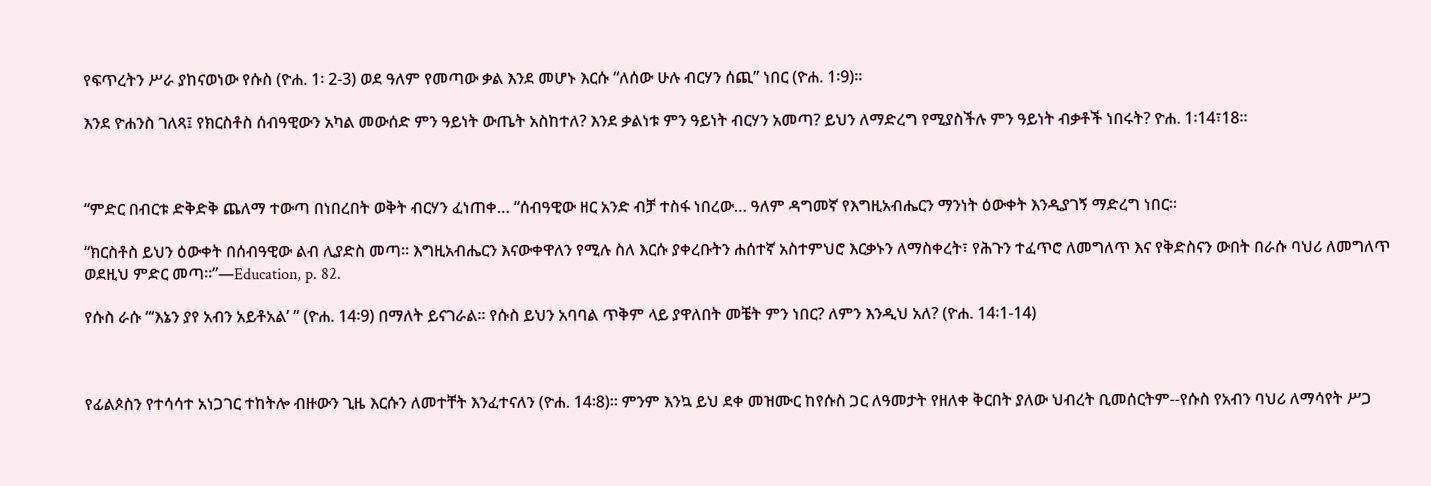የፍጥረትን ሥራ ያከናወነው የሱስ (ዮሐ. 1፡ 2-3) ወደ ዓለም የመጣው ቃል እንደ መሆኑ እርሱ “ለሰው ሁሉ ብርሃን ሰጪ” ነበር (ዮሐ. 1፡9)።

እንደ ዮሐንስ ገለጻ፤ የክርስቶስ ሰብዓዊውን አካል መውሰድ ምን ዓይነት ውጤት አስከተለ? እንደ ቃልነቱ ምን ዓይነት ብርሃን አመጣ? ይህን ለማድረግ የሚያስችሉ ምን ዓይነት ብቃቶች ነበሩት? ዮሐ. 1፡14፣18።



“ምድር በብርቱ ድቅድቅ ጨለማ ተውጣ በነበረበት ወቅት ብርሃን ፈነጠቀ… “ሰብዓዊው ዘር አንድ ብቻ ተስፋ ነበረው… ዓለም ዳግመኛ የእግዚአብሔርን ማንነት ዕውቀት እንዲያገኝ ማድረግ ነበር።

“ክርስቶስ ይህን ዕውቀት በሰብዓዊው ልብ ሊያድስ መጣ። እግዚአብሔርን እናውቀዋለን የሚሉ ስለ እርሱ ያቀረቡትን ሐሰተኛ አስተምህሮ እርቃኑን ለማስቀረት፣ የሕጉን ተፈጥሮ ለመግለጥ እና የቅድስናን ውበት በራሱ ባህሪ ለመግለጥ ወደዚህ ምድር መጣ።”—Education, p. 82.

የሱስ ራሱ “‘እኔን ያየ አብን አይቶአል’ ” (ዮሐ. 14፡9) በማለት ይናገራል። የሱስ ይህን አባባል ጥቅም ላይ ያዋለበት መቼት ምን ነበር? ለምን እንዲህ አለ? (ዮሐ. 14፡1-14)



የፊልጶስን የተሳሳተ አነጋገር ተከትሎ ብዙውን ጊዜ እርሱን ለመተቸት እንፈተናለን (ዮሐ. 14፡8)። ምንም እንኳ ይህ ደቀ መዝሙር ከየሱስ ጋር ለዓመታት የዘለቀ ቅርበት ያለው ህብረት ቢመሰርትም--የሱስ የአብን ባህሪ ለማሳየት ሥጋ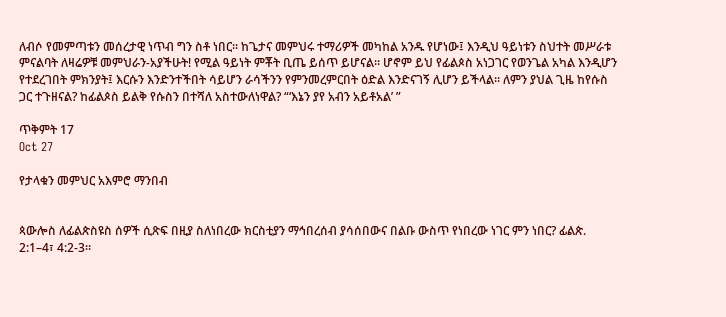ለብሶ የመምጣቱን መሰረታዊ ነጥብ ግን ስቶ ነበር። ከጌታና መምህሩ ተማሪዎች መካከል አንዱ የሆነው፤ እንዲህ ዓይነቱን ስህተት መሥራቱ ምናልባት ለዛሬዎቹ መምህራን-አያችሁት! የሚል ዓይነት ምቾት ቢጤ ይሰጥ ይሆናል። ሆኖም ይህ የፊልጶስ አነጋገር የወንጌል አካል እንዲሆን የተደረገበት ምክንያት፤ እርሱን እንድንተችበት ሳይሆን ራሳችንን የምንመረምርበት ዕድል እንድናገኝ ሊሆን ይችላል። ለምን ያህል ጊዜ ከየሱስ ጋር ተጉዘናል? ከፊልጶስ ይልቅ የሱስን በተሻለ አስተውለነዋል? “‘እኔን ያየ አብን አይቶአል’ ”

ጥቅምት 17
Oct 27

የታላቁን መምህር አእምሮ ማንበብ


ጳውሎስ ለፊልጵስዩስ ሰዎች ሲጽፍ በዚያ ስለነበረው ክርስቲያን ማኅበረሰብ ያሳሰበውና በልቡ ውስጥ የነበረው ነገር ምን ነበር? ፊልጵ. 2:1–4፣ 4:2-3።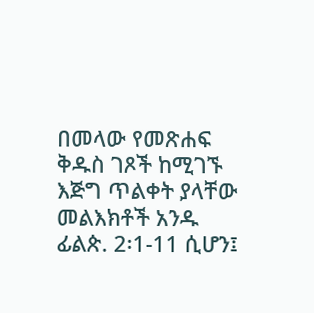በመላው የመጽሐፍ ቅዱስ ገጾች ከሚገኙ እጅግ ጥልቀት ያላቸው መልእክቶች አንዱ ፊልጵ. 2፡1-11 ሲሆን፤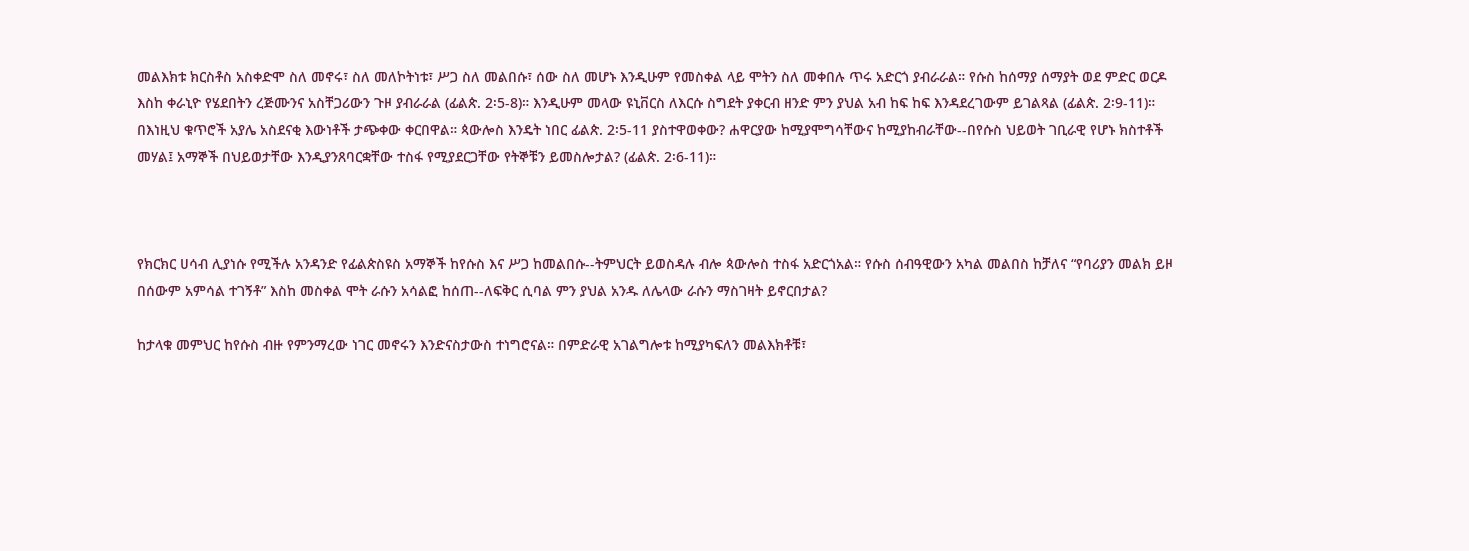መልእክቱ ክርስቶስ አስቀድሞ ስለ መኖሩ፣ ስለ መለኮትነቱ፣ ሥጋ ስለ መልበሱ፣ ሰው ስለ መሆኑ እንዲሁም የመስቀል ላይ ሞትን ስለ መቀበሉ ጥሩ አድርጎ ያብራራል። የሱስ ከሰማያ ሰማያት ወደ ምድር ወርዶ እስከ ቀራኒዮ የሄደበትን ረጅሙንና አስቸጋሪውን ጉዞ ያብራራል (ፊልጵ. 2፡5-8)። እንዲሁም መላው ዩኒቨርስ ለእርሱ ስግደት ያቀርብ ዘንድ ምን ያህል አብ ከፍ ከፍ እንዳደረገውም ይገልጻል (ፊልጵ. 2፡9-11)። በእነዚህ ቁጥሮች አያሌ አስደናቂ እውነቶች ታጭቀው ቀርበዋል። ጳውሎስ እንዴት ነበር ፊልጵ. 2፡5-11 ያስተዋወቀው? ሐዋርያው ከሚያሞግሳቸውና ከሚያከብራቸው--በየሱስ ህይወት ገቢራዊ የሆኑ ክስተቶች መሃል፤ አማኞች በህይወታቸው እንዲያንጸባርቋቸው ተስፋ የሚያደርጋቸው የትኞቹን ይመስሎታል? (ፊልጵ. 2፡6-11)።



የክርክር ሀሳብ ሊያነሱ የሚችሉ አንዳንድ የፊልጵስዩስ አማኞች ከየሱስ እና ሥጋ ከመልበሱ--ትምህርት ይወስዳሉ ብሎ ጳውሎስ ተስፋ አድርጎአል። የሱስ ሰብዓዊውን አካል መልበስ ከቻለና “የባሪያን መልክ ይዞ በሰውም አምሳል ተገኝቶ” እስከ መስቀል ሞት ራሱን አሳልፎ ከሰጠ--ለፍቅር ሲባል ምን ያህል አንዱ ለሌላው ራሱን ማስገዛት ይኖርበታል?

ከታላቁ መምህር ከየሱስ ብዙ የምንማረው ነገር መኖሩን እንድናስታውስ ተነግሮናል። በምድራዊ አገልግሎቱ ከሚያካፍለን መልእክቶቹ፣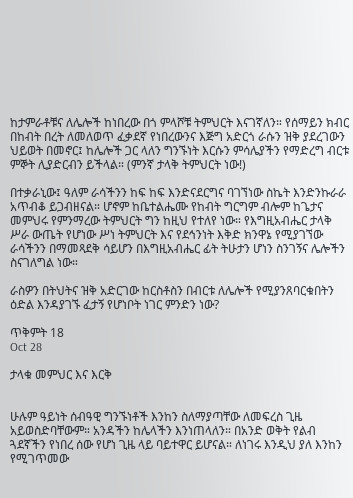ከታምራቶቹና ለሌሎች ከነበረው በጎ ምላሾቹ ትምህርት እናገኛለን። የሰማይን ክብር በከብት በረት ለመለወጥ ፈቃደኛ የነበረውንና እጅግ አድርጎ ራሱን ዝቅ ያደረገውን ህይወት በመኖር፤ ከሌሎች ጋር ላለን ግንኙነት እርሱን ምሳሌያችን የማድረግ ብርቱ ምኞት ሊያድርብን ይችላል። (ምንኛ ታላቅ ትምህርት ነው!)

በተቃራኒው፤ ዓለም ራሳችንን ከፍ ከፍ እንድናደርግና ባገኘነው ስኬት እንድንኩራራ አጥብቆ ይጋብዘናል። ሆኖም ከቤተልሔሙ የከብት ግርግም ብሎም ከጌታና መምህሩ የምንማረው ትምህርት ግን ከዚህ የተለየ ነው። የእግዚአብሔር ታላቅ ሥራ ውጤት የሆነው ሥነ ትምህርት እና የደኅንነት እቅድ ክንዋኔ የሚያገኘው ራሳችንን በማመጻደቅ ሳይሆን በእግዚአብሔር ፊት ትሁታን ሆነን ስንገኝና ሌሎችን ስናገለግል ነው።

ራስዎን በትህትና ዝቅ አድርገው ከርስቶስን በብርቱ ለሌሎች የሚያንጸባርቁበትን ዕድል እንዳያገኙ ፈታኝ የሆነቦት ነገር ምንድን ነው?

ጥቅምት 18
Oct 28

ታላቁ መምህር እና እርቅ


ሁሉም ዓይነት ሰብዓዊ ግንኙነቶች እንከን ስለማያጣቸው ለመፍረስ ጊዜ አይወስድባቸውም። አንዳችን ከሌላችን እንነጠላለን። በአንድ ወቅት የልብ ጓደኛችን የነበረ ሰው የሆነ ጊዜ ላይ ባይተዋር ይሆናል። ለነገሩ እንዲህ ያለ እንከን የሚገጥመው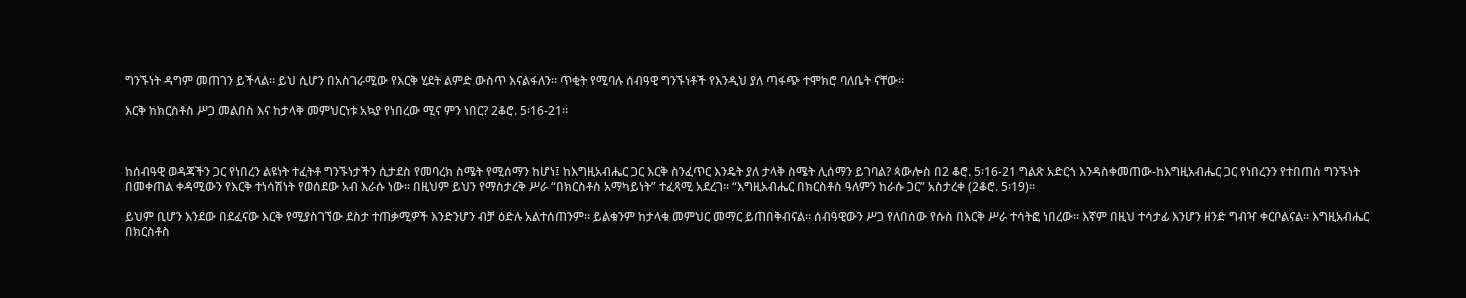ግንኙነት ዳግም መጠገን ይችላል። ይህ ሲሆን በአስገራሚው የእርቅ ሂደት ልምድ ውስጥ እናልፋለን። ጥቂት የሚባሉ ሰብዓዊ ግንኙነቶች የእንዲህ ያለ ጣፋጭ ተሞክሮ ባለቤት ናቸው።

እርቅ ከክርስቶስ ሥጋ መልበስ እና ከታላቅ መምህርነቱ አኳያ የነበረው ሚና ምን ነበር? 2ቆሮ. 5፡16-21።



ከሰብዓዊ ወዳጃችን ጋር የነበረን ልዩነት ተፈትቶ ግንኙነታችን ሲታደስ የመባረክ ስሜት የሚሰማን ከሆነ፤ ከእግዚአብሔር ጋር እርቅ ስንፈጥር እንዴት ያለ ታላቅ ስሜት ሊሰማን ይገባል? ጳውሎስ በ2 ቆሮ. 5፡16-21 ግልጽ አድርጎ እንዳስቀመጠው-ከእግዚአብሔር ጋር የነበረንን የተበጠሰ ግንኙነት በመቀጠል ቀዳሚውን የእርቅ ተነሳሽነት የወሰደው አብ እራሱ ነው። በዚህም ይህን የማስታረቅ ሥራ “በክርስቶስ አማካይነት” ተፈጻሚ አደረገ። “እግዚአብሔር በክርስቶስ ዓለምን ከራሱ ጋር” አስታረቀ (2ቆሮ. 5፡19)።

ይህም ቢሆን እንደው በደፈናው እርቅ የሚያስገኘው ደስታ ተጠቃሚዎች እንድንሆን ብቻ ዕድሉ አልተሰጠንም። ይልቁንም ከታላቁ መምህር መማር ይጠበቅብናል። ሰብዓዊውን ሥጋ የለበሰው የሱስ በእርቅ ሥራ ተሳትፎ ነበረው። እኛም በዚህ ተሳታፊ እንሆን ዘንድ ግብዣ ቀርቦልናል። እግዚአብሔር በክርስቶስ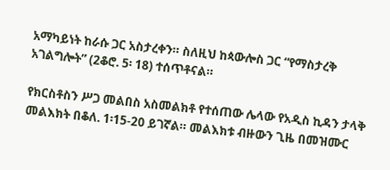አማካይነት ከራሱ ጋር አስታረቀን። ስለዚህ ከጳውሎስ ጋር “የማስታረቅ አገልግሎት” (2ቆሮ. 5፡ 18) ተሰጥቶናል።

የክርስቶስን ሥጋ መልበስ አስመልክቶ የተሰጠው ሌላው የአዲስ ኪዳን ታላቅ መልእክት በቆለ. 1፡15-20 ይገኛል። መልእክቱ ብዙውን ጊዜ በመዝሙር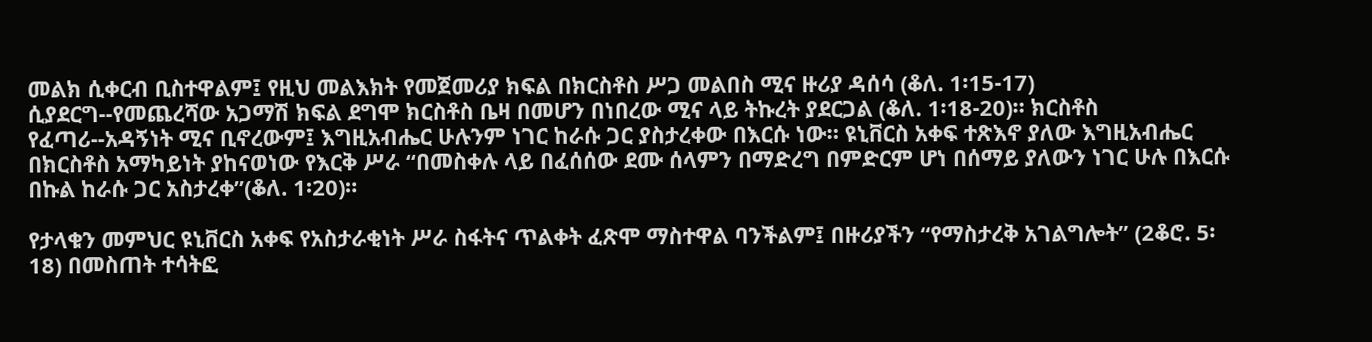መልክ ሲቀርብ ቢስተዋልም፤ የዚህ መልእክት የመጀመሪያ ክፍል በክርስቶስ ሥጋ መልበስ ሚና ዙሪያ ዳሰሳ (ቆለ. 1፡15-17) ሲያደርግ--የመጨረሻው አጋማሽ ክፍል ደግሞ ክርስቶስ ቤዛ በመሆን በነበረው ሚና ላይ ትኩረት ያደርጋል (ቆለ. 1፡18-20)። ክርስቶስ የፈጣሪ--አዳኝነት ሚና ቢኖረውም፤ እግዚአብሔር ሁሉንም ነገር ከራሱ ጋር ያስታረቀው በእርሱ ነው። ዩኒቨርስ አቀፍ ተጽእኖ ያለው እግዚአብሔር በክርስቶስ አማካይነት ያከናወነው የእርቅ ሥራ “በመስቀሉ ላይ በፈሰሰው ደሙ ሰላምን በማድረግ በምድርም ሆነ በሰማይ ያለውን ነገር ሁሉ በእርሱ በኩል ከራሱ ጋር አስታረቀ”(ቆለ. 1፡20)።

የታላቁን መምህር ዩኒቨርስ አቀፍ የአስታራቂነት ሥራ ስፋትና ጥልቀት ፈጽሞ ማስተዋል ባንችልም፤ በዙሪያችን “የማስታረቅ አገልግሎት” (2ቆሮ. 5፡18) በመስጠት ተሳትፎ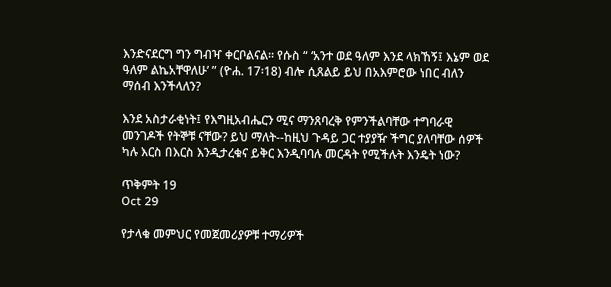እንድናደርግ ግን ግብዣ ቀርቦልናል። የሱስ “ ‘አንተ ወደ ዓለም እንደ ላክኸኝ፤ እኔም ወደ ዓለም ልኬአቸዋለሁ’ ” (ዮሐ. 17፡18) ብሎ ሲጸልይ ይህ በአእምሮው ነበር ብለን ማሰብ እንችላለን?

እንደ አስታራቂነት፤ የእግዚአብሔርን ሚና ማንጸባረቅ የምንችልባቸው ተግባራዊ መንገዶች የትኞቹ ናቸው? ይህ ማለት--ከዚህ ጉዳይ ጋር ተያያዥ ችግር ያለባቸው ሰዎች ካሉ እርስ በእርስ እንዲታረቁና ይቅር እንዲባባሉ መርዳት የሚችሉት እንዴት ነው?

ጥቅምት 19
Oct 29

የታላቁ መምህር የመጀመሪያዎቹ ተማሪዎች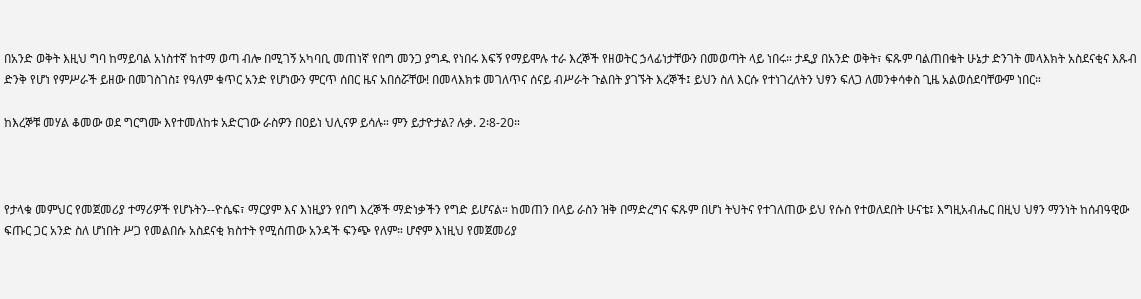በአንድ ወቅት እዚህ ግባ ከማይባል አነስተኛ ከተማ ወጣ ብሎ በሚገኝ አካባቢ መጠነኛ የበግ መንጋ ያግዱ የነበሩ እፍኝ የማይሞሉ ተራ እረኞች የዘወትር ኃላፊነታቸውን በመወጣት ላይ ነበሩ። ታዲያ በአንድ ወቅት፣ ፍጹም ባልጠበቁት ሁኔታ ድንገት መላእክት አስደናቂና እጹብ ድንቅ የሆነ የምሥራች ይዘው በመገስገስ፤ የዓለም ቁጥር አንድ የሆነውን ምርጥ ሰበር ዜና አበሰሯቸው! በመላእክቱ መገለጥና ሰናይ ብሥራት ጉልበት ያገኙት እረኞች፤ ይህን ስለ እርሱ የተነገረለትን ህፃን ፍለጋ ለመንቀሳቀስ ጊዜ አልወሰደባቸውም ነበር።

ከእረኞቹ መሃል ቆመው ወደ ግርግሙ እየተመለከቱ አድርገው ራስዎን በዐይነ ህሊናዎ ይሳሉ። ምን ይታዮታል? ሉቃ. 2፡8-20።



የታላቁ መምህር የመጀመሪያ ተማሪዎች የሆኑትን--ዮሴፍ፣ ማርያም እና እነዚያን የበግ እረኞች ማድነቃችን የግድ ይሆናል። ከመጠን በላይ ራስን ዝቅ በማድረግና ፍጹም በሆነ ትህትና የተገለጠው ይህ የሱስ የተወለደበት ሁናቴ፤ እግዚአብሔር በዚህ ህፃን ማንነት ከሰብዓዊው ፍጡር ጋር አንድ ስለ ሆነበት ሥጋ የመልበሱ አስደናቂ ክስተት የሚሰጠው አንዳች ፍንጭ የለም። ሆኖም እነዚህ የመጀመሪያ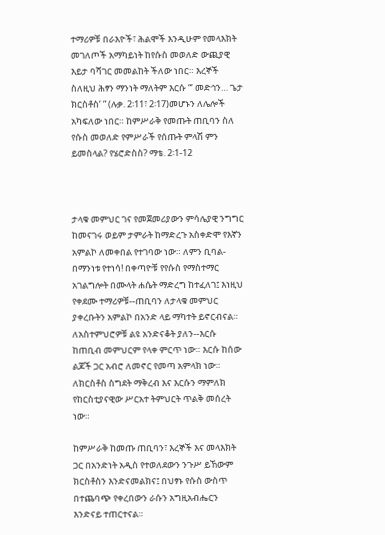ተማሪዎቹ በራእዮች፣ ሕልሞች እንዲሁም የመላእክት መገለጦች አማካይነት ከየሱስ መወለድ ውጪያዊ እይታ ባሻገር መመልከት ችለው ነበር። እረኞች ስለዚህ ሕፃን ማንነት ማለትም እርሱ “‘ መድኅን… ጌታ ክርስቶስ’ ” (ሉቃ. 2፡11፣ 2፡17)መሆኑን ለሌሎች አካፍለው ነበር። ከምሥራቅ የመጡት ጠቢባን ስለ የሱስ መወለድ የምሥራች የሰጡት ምላሽ ምን ይመስላል? የሄሮድስስ? ማቴ. 2፡1-12



ታላቁ መምህር ገና የመጀመሪያውን ምሳሌያዊ ንግግር ከመናገሩ ወይም ታምራት ከማድረጉ አስቀድሞ የእኛን አምልኮ ለመቀበል የተገባው ነው። ለምን ቢባል-በማንነቱ የተነሳ! በቀጣዮቹ የየሱስ የማስተማር አገልግሎት በሙላት ሐሴት ማድረግ ከተፈለገ፤ እነዚህ የቀደሙ ተማሪዎቹ--ጠቢባን ለታላቁ መምህር ያቀረቡትን አምልኮ በአንድ ላይ ማካተት ይኖርብናል። ለአስተምህሮዎቹ ልዩ አንድናቆት ያለን--እርሱ ከጠቢብ መምህርም የላቀ ምርጥ ነው። እርሱ ከሰው ልጆች ጋር አብሮ ለመኖር የመጣ አምላክ ነው። ለክርስቶስ ስግደት ማቅረብ እና እርሱን ማምለክ የከርስቲያናዊው ሥርአተ ትምህርት ጥልቅ መሰረት ነው።

ከምሥራቅ ከመጡ ጠቢባን፣ እረኞች እና መላእክት ጋር በአንድነት አዲስ የተወለደውን ንጉሥ ይኸውም ክርስቶስን እንድናመልክና፤ በህፃኑ የሱስ ውስጥ በተጨባጭ የቀረበውን ራሱን አግዚአብሔርን እንድናይ ተጠርተናል።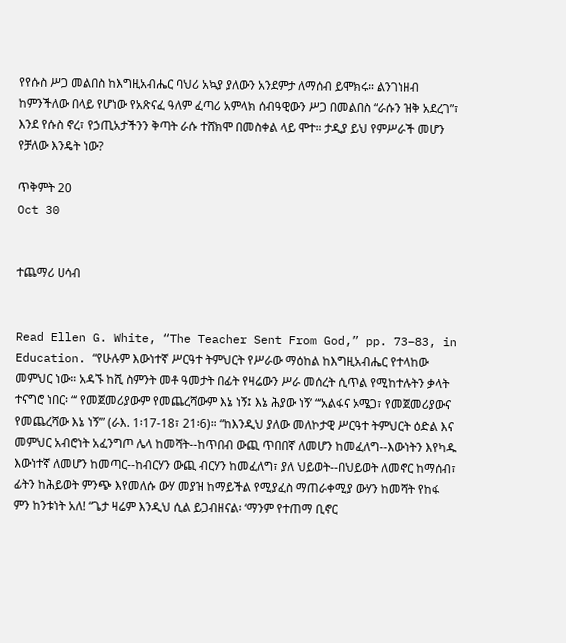የየሱስ ሥጋ መልበስ ከእግዚአብሔር ባህሪ አኳያ ያለውን አንደምታ ለማሰብ ይሞክሩ። ልንገነዘብ ከምንችለው በላይ የሆነው የአጽናፈ ዓለም ፈጣሪ አምላክ ሰብዓዊውን ሥጋ በመልበስ “ራሱን ዝቅ አደረገ”፣ እንደ የሱስ ኖረ፣ የኃጢአታችንን ቅጣት ራሱ ተሸክሞ በመስቀል ላይ ሞተ። ታዲያ ይህ የምሥራች መሆን የቻለው እንዴት ነው?

ጥቅምት 20
Oct 30


ተጨማሪ ሀሳብ


Read Ellen G. White, “The Teacher Sent From God,” pp. 73–83, in Education. “የሁሉም እውነተኛ ሥርዓተ ትምህርት የሥራው ማዕከል ከእግዚአብሔር የተላከው መምህር ነው። አዳኙ ከሺ ስምንት መቶ ዓመታት በፊት የዛሬውን ሥራ መሰረት ሲጥል የሚከተሉትን ቃላት ተናግሮ ነበር፡ “‘ የመጀመሪያውም የመጨረሻውም እኔ ነኝ፤ እኔ ሕያው ነኝ’ “‘አልፋና ኦሜጋ፣ የመጀመሪያውና የመጨረሻው እኔ ነኝ’” (ራእ. 1፡17-18፣ 21፡6)። “ከእንዲህ ያለው መለኮታዊ ሥርዓተ ትምህርት ዕድል እና መምህር አብሮነት አፈንግጦ ሌላ ከመሻት--ከጥበብ ውጪ ጥበበኛ ለመሆን ከመፈለግ--እውነትን እየካዱ እውነተኛ ለመሆን ከመጣር--ከብርሃን ውጪ ብርሃን ከመፈለግ፣ ያለ ህይወት--በህይወት ለመኖር ከማሰብ፣ ፊትን ከሕይወት ምንጭ እየመለሱ ውሃ መያዝ ከማይችል የሚያፈስ ማጠራቀሚያ ውሃን ከመሻት የከፋ ምን ከንቱነት አለ! “ጌታ ዛሬም እንዲህ ሲል ይጋብዘናል፡ ‘ማንም የተጠማ ቢኖር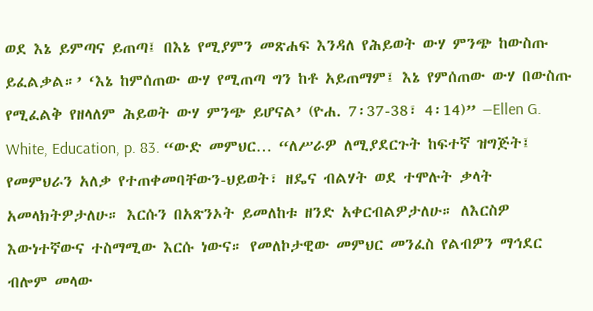ወደ እኔ ይምጣና ይጠጣ፤ በእኔ የሚያምን መጽሐፍ እንዳለ የሕይወት ውሃ ምንጭ ከውስጡ ይፈልቃል።’ ‘እኔ ከምሰጠው ውሃ የሚጠጣ ግን ከቶ አይጠማም፤ እኔ የምሰጠው ውሃ በውስጡ የሚፈልቅ የዘላለም ሕይወት ውሃ ምንጭ ይሆናል’ (ዮሐ. 7፡37-38፣ 4፡14)” —Ellen G. White, Education, p. 83. “ውድ መምህር… “ለሥራዎ ለሚያደርጉት ከፍተኛ ዝግጅት፤ የመምህራን አለቃ የተጠቀመባቸውን-ህይወት፣ ዘዴና ብልሃት ወደ ተሞሉት ቃላት አመላክትዎታለሁ። እርሱን በአጽንኦት ይመለከቱ ዘንድ አቀርብልዎታለሁ። ለእርስዎ እውነተኛውና ተስማሚው እርሱ ነውና። የመለኮታዊው መምህር መንፈስ የልብዎን ማኅደር ብሎም መላው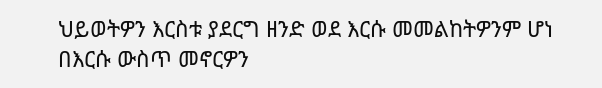ህይወትዎን እርስቱ ያደርግ ዘንድ ወደ እርሱ መመልከትዎንም ሆነ በእርሱ ውስጥ መኖርዎን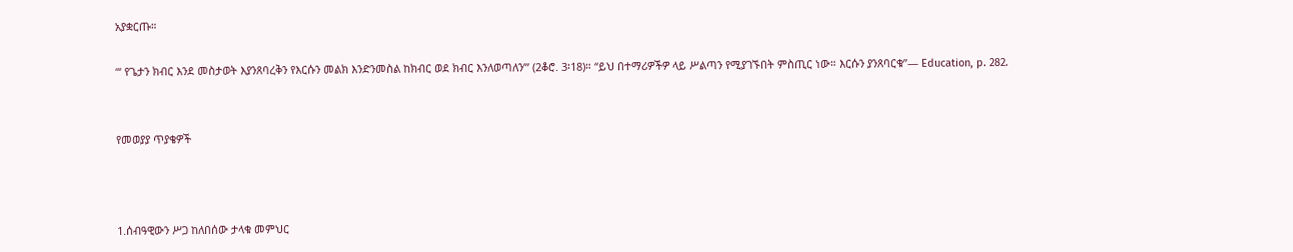አያቋርጡ።

“‘ የጌታን ክብር እንደ መስታወት እያንጸባረቅን የእርሱን መልክ እንድንመስል ከክብር ወደ ክብር እንለወጣለን’” (2ቆሮ. 3፡18)። “ይህ በተማሪዎችዎ ላይ ሥልጣን የሚያገኙበት ምስጢር ነው። እርሱን ያንጸባርቁ”— Education, p. 282.


የመወያያ ጥያቄዎች



1.ሰብዓዊውን ሥጋ ከለበሰው ታላቁ መምህር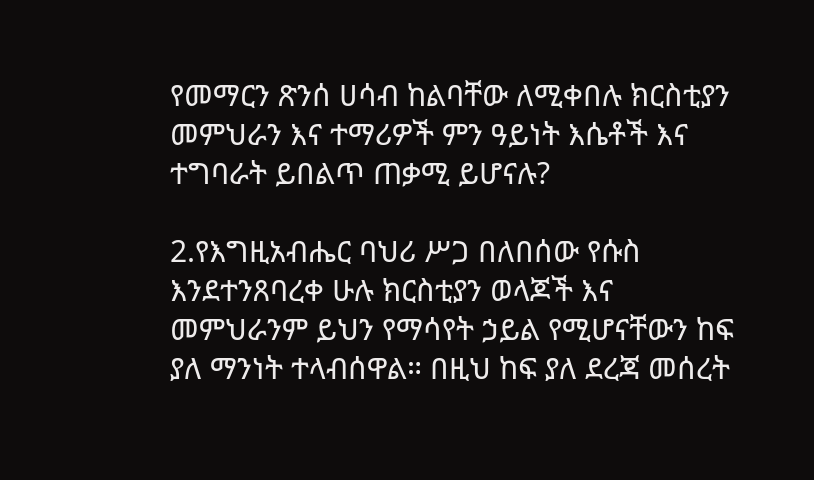የመማርን ጽንሰ ሀሳብ ከልባቸው ለሚቀበሉ ክርስቲያን መምህራን እና ተማሪዎች ምን ዓይነት እሴቶች እና ተግባራት ይበልጥ ጠቃሚ ይሆናሉ?

2.የእግዚአብሔር ባህሪ ሥጋ በለበሰው የሱስ እንደተንጸባረቀ ሁሉ ክርስቲያን ወላጆች እና መምህራንም ይህን የማሳየት ኃይል የሚሆናቸውን ከፍ ያለ ማንነት ተላብሰዋል። በዚህ ከፍ ያለ ደረጃ መሰረት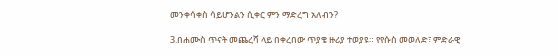መንቀሳቀስ ሳይሆንልን ሲቀር ምን ማድረግ አለብን?

3.በሐሙስ ጥናት መጨረሻ ላይ በቀረበው ጥያቄ ዙሪያ ተወያዩ። የየሱስ መወለድ፣ ምድራዊ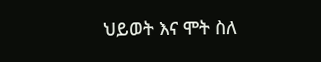ህይወት እና ሞት ስለ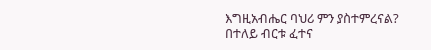እግዚአብሔር ባህሪ ምን ያስተምረናል? በተለይ ብርቱ ፈተና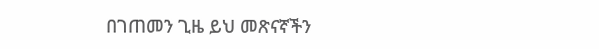በገጠመን ጊዜ ይህ መጽናኛችን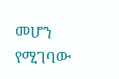መሆን የሚገባው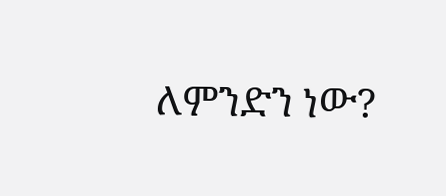ለምንድን ነው?